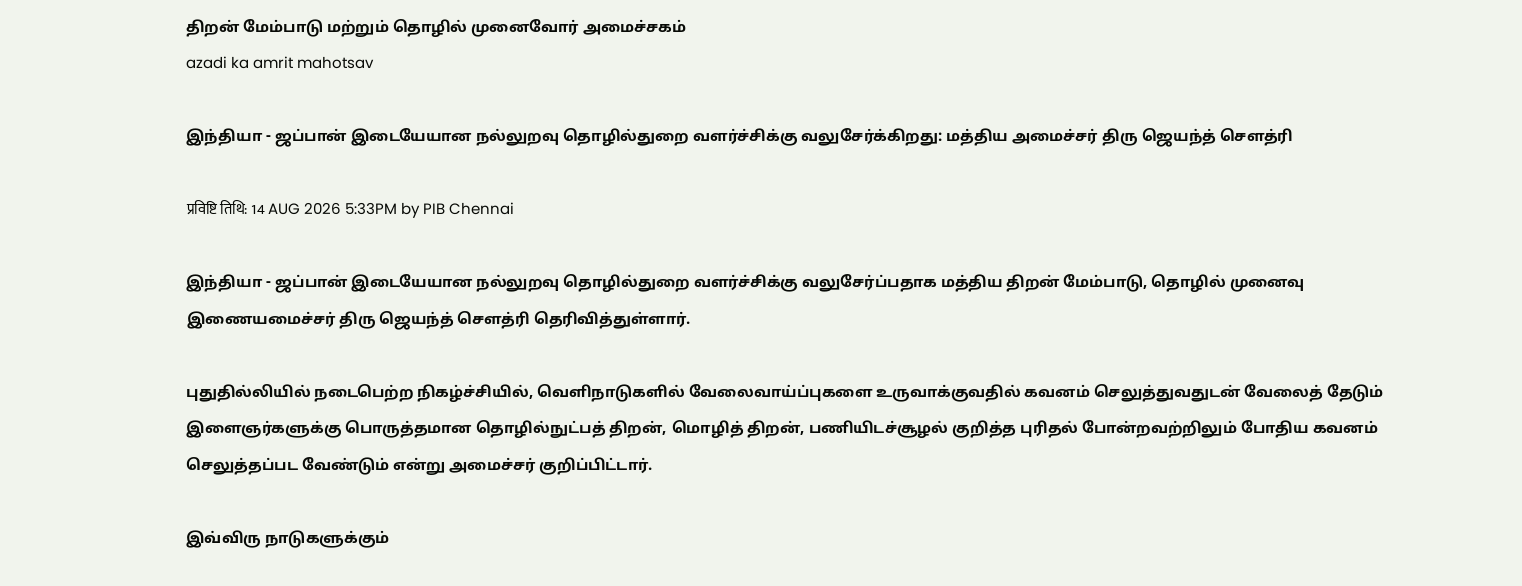திறன் மேம்பாடு மற்றும் தொழில் முனைவோர் அமைச்சகம்
azadi ka amrit mahotsav

இந்தியா - ஜப்பான் இடையேயான நல்லுறவு தொழில்துறை வளர்ச்சிக்கு வலுசேர்க்கிறது: மத்திய அமைச்சர் திரு ஜெயந்த் சௌத்ரி

प्रविष्टि तिथि: 14 AUG 2026 5:33PM by PIB Chennai

இந்தியா - ஜப்பான் இடையேயான நல்லுறவு தொழில்துறை வளர்ச்சிக்கு வலுசேர்ப்பதாக மத்திய திறன் மேம்பாடு, தொழில் முனைவு இணையமைச்சர் திரு ஜெயந்த் சௌத்ரி தெரிவித்துள்ளார்.

புதுதில்லியில் நடைபெற்ற நிகழ்ச்சியில், வெளிநாடுகளில் வேலைவாய்ப்புகளை உருவாக்குவதில் கவனம் செலுத்துவதுடன் வேலைத் தேடும் இளைஞர்களுக்கு பொருத்தமான தொழில்நுட்பத் திறன், மொழித் திறன், பணியிடச்சூழல் குறித்த புரிதல் போன்றவற்றிலும் போதிய கவனம் செலுத்தப்பட வேண்டும் என்று அமைச்சர் குறிப்பிட்டார்.

இவ்விரு நாடுகளுக்கும்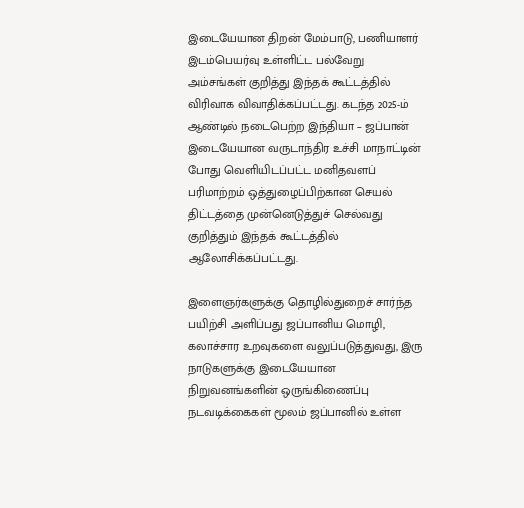இடையேயான திறன் மேம்பாடு, பணியாளர் இடம்பெயர்வு உள்ளிட்ட பல்வேறு அம்சங்கள் குறித்து இந்தக் கூட்டத்தில் விரிவாக விவாதிக்கப்பட்டது. கடந்த 2025-ம் ஆண்டில் நடைபெற்ற இந்தியா – ஜப்பான் இடையேயான வருடாந்திர உச்சி மாநாட்டின் போது வெளியிடப்பட்ட மனிதவளப் பரிமாற்றம் ஒத்துழைப்பிற்கான செயல் திட்டத்தை முன்னெடுத்துச் செல்வது குறித்தும் இந்தக் கூட்டத்தில் ஆலோசிக்கப்பட்டது.

இளைஞர்களுக்கு தொழில்துறைச் சார்ந்த பயிற்சி அளிப்பது ஜப்பானிய மொழி, கலாச்சார உறவுகளை வலுப்படுத்துவது, இரு நாடுகளுக்கு இடையேயான நிறுவனங்களின் ஒருங்கிணைப்பு நடவடிக்கைகள் மூலம் ஜப்பானில் உள்ள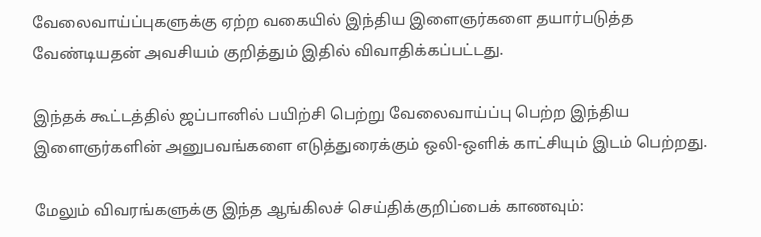வேலைவாய்ப்புகளுக்கு ஏற்ற வகையில் இந்திய இளைஞர்களை தயார்படுத்த வேண்டியதன் அவசியம் குறித்தும் இதில் விவாதிக்கப்பட்டது.

இந்தக் கூட்டத்தில் ஜப்பானில் பயிற்சி பெற்று வேலைவாய்ப்பு பெற்ற இந்திய இளைஞர்களின் அனுபவங்களை எடுத்துரைக்கும் ஒலி-ஒளிக் காட்சியும் இடம் பெற்றது.

மேலும் விவரங்களுக்கு இந்த ஆங்கிலச் செய்திக்குறிப்பைக் காணவும்: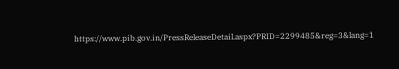https://www.pib.gov.in/PressReleaseDetail.aspx?PRID=2299485&reg=3&lang=1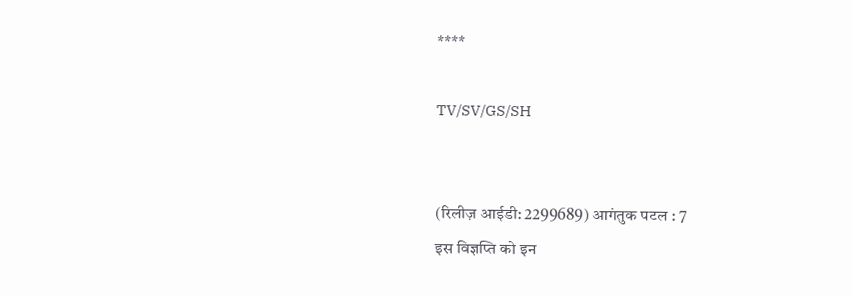****

TV/SV/GS/SH


(रिलीज़ आईडी: 2299689) आगंतुक पटल : 7
इस विज्ञप्ति को इन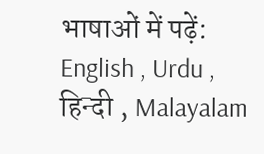भाषाओं में पढ़ें: English , Urdu , हिन्दी , Malayalam